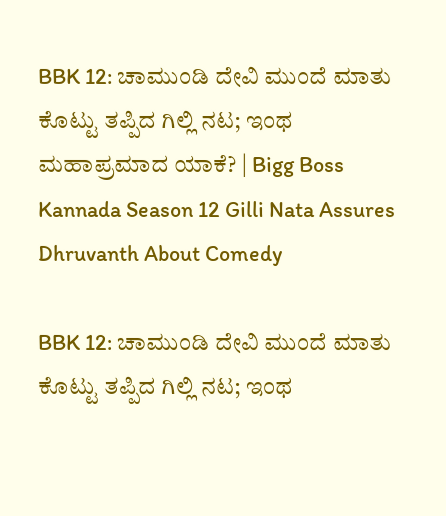BBK 12: ಚಾಮುಂಡಿ ದೇವಿ ಮುಂದೆ ಮಾತು ಕೊಟ್ಟು ತಪ್ಪಿದ ಗಿಲ್ಲಿ ನಟ; ಇಂಥ ಮಹಾಪ್ರಮಾದ ಯಾಕೆ? | Bigg Boss Kannada Season 12 Gilli Nata Assures Dhruvanth About Comedy

BBK 12: ಚಾಮುಂಡಿ ದೇವಿ ಮುಂದೆ ಮಾತು ಕೊಟ್ಟು ತಪ್ಪಿದ ಗಿಲ್ಲಿ ನಟ; ಇಂಥ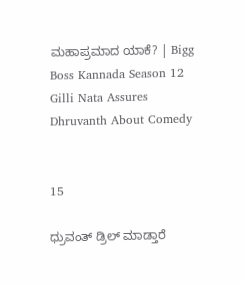ಮಹಾಪ್ರಮಾದ ಯಾಕೆ? | Bigg Boss Kannada Season 12 Gilli Nata Assures Dhruvanth About Comedy


15

ಧ್ರುವಂತ್‌ ಡ್ರಿಲ್‌ ಮಾಡ್ತಾರೆ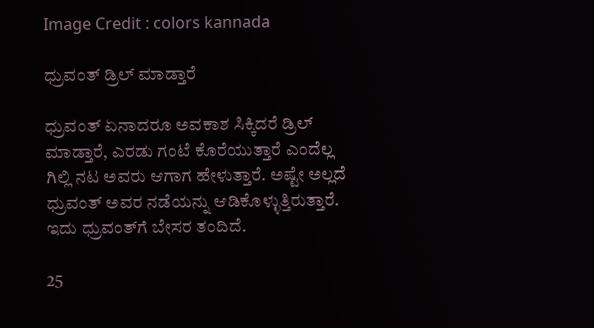Image Credit : colors kannada

ಧ್ರುವಂತ್‌ ಡ್ರಿಲ್‌ ಮಾಡ್ತಾರೆ

ಧ್ರುವಂತ್‌ ಏನಾದರೂ ಅವಕಾಶ ಸಿಕ್ಕಿದರೆ ಡ್ರಿಲ್‌ ಮಾಡ್ತಾರೆ, ಎರಡು ಗಂಟೆ ಕೊರೆಯುತ್ತಾರೆ ಎಂದೆಲ್ಲ ಗಿಲ್ಲಿ ನಟ ಅವರು ಆಗಾಗ ಹೇಳುತ್ತಾರೆ. ಅಷ್ಟೇ ಅಲ್ಲದೆ ಧ್ರುವಂತ್‌ ಅವರ ನಡೆಯನ್ನು ಆಡಿಕೊಳ್ಳುತ್ತಿರುತ್ತಾರೆ. ಇದು ಧ್ರುವಂತ್‌ಗೆ ಬೇಸರ ತಂದಿದೆ.

25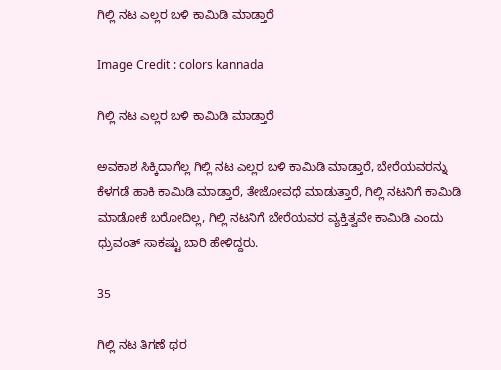ಗಿಲ್ಲಿ ನಟ ಎಲ್ಲರ ಬಳಿ ಕಾಮಿಡಿ ಮಾಡ್ತಾರೆ

Image Credit : colors kannada

ಗಿಲ್ಲಿ ನಟ ಎಲ್ಲರ ಬಳಿ ಕಾಮಿಡಿ ಮಾಡ್ತಾರೆ

ಅವಕಾಶ ಸಿಕ್ಕಿದಾಗೆಲ್ಲ ಗಿಲ್ಲಿ ನಟ ಎಲ್ಲರ ಬಳಿ ಕಾಮಿಡಿ ಮಾಡ್ತಾರೆ, ಬೇರೆಯವರನ್ನು ಕೆಳಗಡೆ ಹಾಕಿ ಕಾಮಿಡಿ ಮಾಡ್ತಾರೆ, ತೇಜೋವಧೆ ಮಾಡುತ್ತಾರೆ, ಗಿಲ್ಲಿ ನಟನಿಗೆ ಕಾಮಿಡಿ ಮಾಡೋಕೆ ಬರೋದಿಲ್ಲ, ಗಿಲ್ಲಿ ನಟನಿಗೆ ಬೇರೆಯವರ ವ್ಯಕ್ತಿತ್ವವೇ ಕಾಮಿಡಿ ಎಂದು ಧ್ರುವಂತ್‌ ಸಾಕಷ್ಟು ಬಾರಿ ಹೇಳಿದ್ದರು.

35

ಗಿಲ್ಲಿ ನಟ ತಿಗಣೆ ಥರ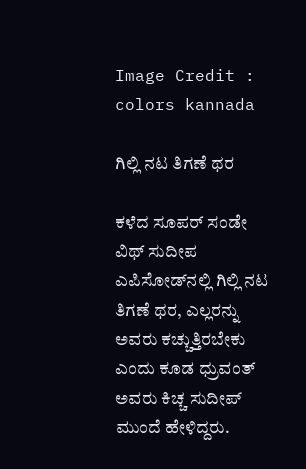Image Credit : colors kannada

ಗಿಲ್ಲಿ ನಟ ತಿಗಣೆ ಥರ

ಕಳೆದ ಸೂಪರ್‌ ಸಂಡೇ ವಿಥ್‌ ಸುದೀಪ ಎಪಿಸೋಡ್‌ನಲ್ಲಿ ಗಿಲ್ಲಿ ನಟ ತಿಗಣೆ ಥರ, ಎಲ್ಲರನ್ನು ಅವರು ಕಚ್ಚುತ್ತಿರಬೇಕು ಎಂದು ಕೂಡ ಧ್ರುವಂತ್‌ ಅವರು ಕಿಚ್ಚ ಸುದೀಪ್‌ ಮುಂದೆ ಹೇಳಿದ್ದರು.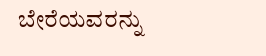ಬೇರೆಯವರನ್ನು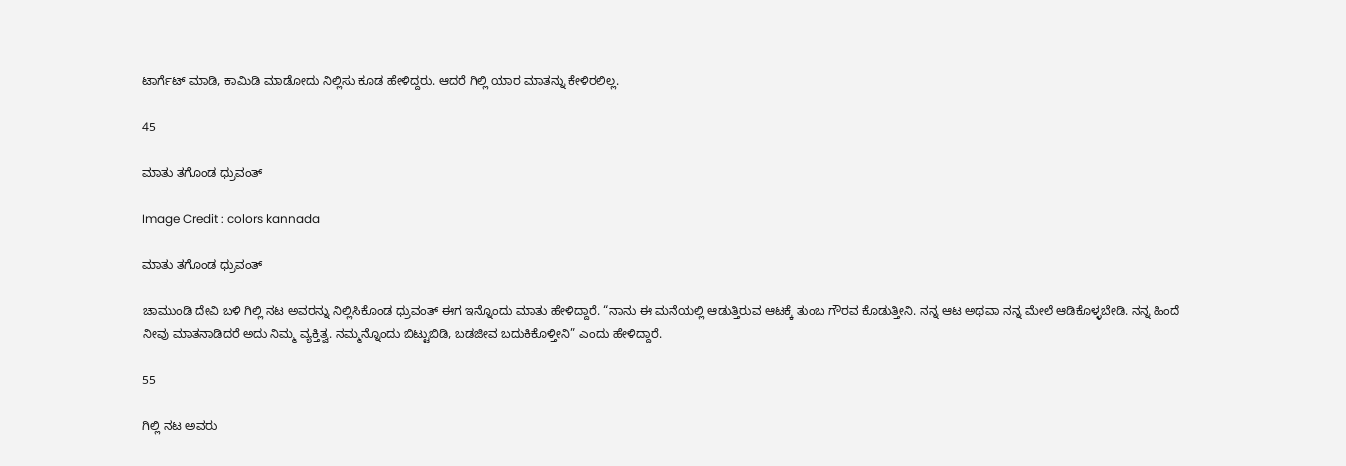ಟಾರ್ಗೆಟ್‌ ಮಾಡಿ, ಕಾಮಿಡಿ ಮಾಡೋದು ನಿಲ್ಲಿಸು ಕೂಡ ಹೇಳಿದ್ದರು. ಆದರೆ ಗಿಲ್ಲಿ ಯಾರ ಮಾತನ್ನು ಕೇಳಿರಲಿಲ್ಲ.

45

ಮಾತು ತಗೊಂಡ ಧ್ರುವಂತ್‌

Image Credit : colors kannada

ಮಾತು ತಗೊಂಡ ಧ್ರುವಂತ್‌

ಚಾಮುಂಡಿ ದೇವಿ ಬಳಿ ಗಿಲ್ಲಿ ನಟ ಅವರನ್ನು ನಿಲ್ಲಿಸಿಕೊಂಡ ಧ್ರುವಂತ್‌ ಈಗ ಇನ್ನೊಂದು ಮಾತು ಹೇಳಿದ್ದಾರೆ. “ನಾನು ಈ ಮನೆಯಲ್ಲಿ ಆಡುತ್ತಿರುವ ಆಟಕ್ಕೆ ತುಂಬ ಗೌರವ ಕೊಡುತ್ತೀನಿ. ನನ್ನ ಆಟ ಅಥವಾ ನನ್ನ ಮೇಲೆ ಆಡಿಕೊಳ್ಳಬೇಡಿ. ನನ್ನ ಹಿಂದೆ ನೀವು ಮಾತನಾಡಿದರೆ ಅದು ನಿಮ್ಮ ವ್ಯಕ್ತಿತ್ವ. ನಮ್ಮನ್ನೊಂದು ಬಿಟ್ಟುಬಿಡಿ, ಬಡಜೀವ ಬದುಕಿಕೊಳ್ತೀನಿ” ಎಂದು ಹೇಳಿದ್ದಾರೆ.

55

ಗಿಲ್ಲಿ ನಟ ಅವರು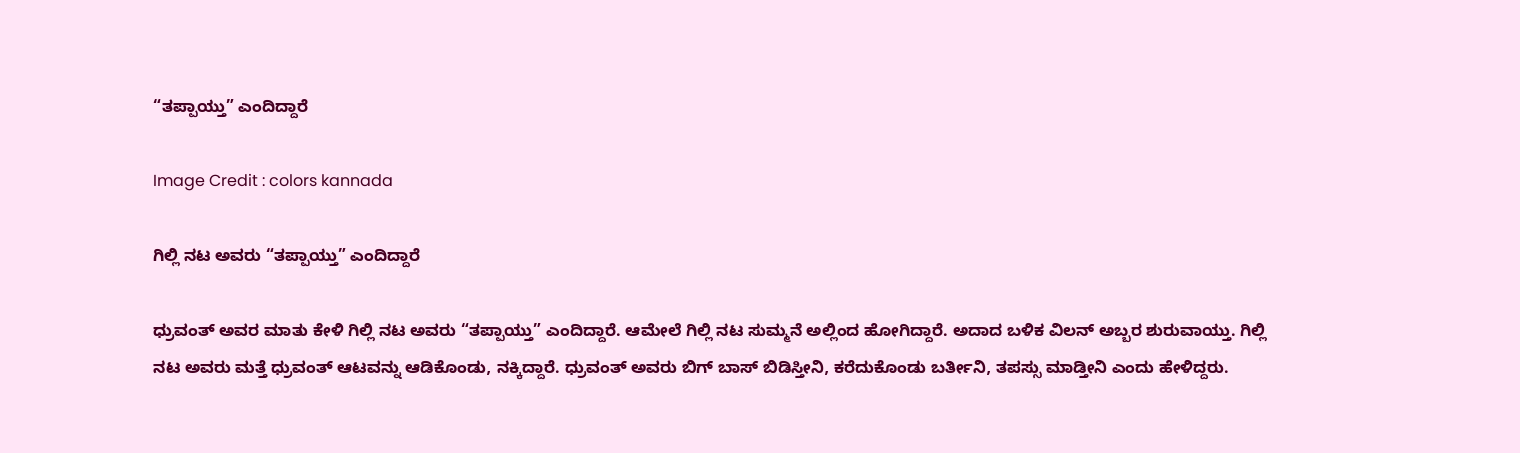“ತಪ್ಪಾಯ್ತು” ಎಂದಿದ್ದಾರೆ

Image Credit : colors kannada

ಗಿಲ್ಲಿ ನಟ ಅವರು “ತಪ್ಪಾಯ್ತು” ಎಂದಿದ್ದಾರೆ

ಧ್ರುವಂತ್‌ ಅವರ ಮಾತು ಕೇಳಿ ಗಿಲ್ಲಿ ನಟ ಅವರು “ತಪ್ಪಾಯ್ತು” ಎಂದಿದ್ದಾರೆ. ಆಮೇಲೆ ಗಿಲ್ಲಿ ನಟ ಸುಮ್ಮನೆ ಅಲ್ಲಿಂದ ಹೋಗಿದ್ದಾರೆ. ಅದಾದ ಬಳಿಕ ವಿಲನ್‌ ಅಬ್ಬರ ಶುರುವಾಯ್ತು. ಗಿಲ್ಲಿ ನಟ ಅವರು ಮತ್ತೆ ಧ್ರುವಂತ್‌ ಆಟವನ್ನು ಆಡಿಕೊಂಡು, ನಕ್ಕಿದ್ದಾರೆ. ಧ್ರುವಂತ್‌ ಅವರು ಬಿಗ್‌ ಬಾಸ್‌ ಬಿಡಿಸ್ತೀನಿ, ಕರೆದುಕೊಂಡು ಬರ್ತೀನಿ, ತಪಸ್ಸು ಮಾಡ್ತೀನಿ ಎಂದು ಹೇಳಿದ್ದರು.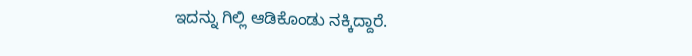ಇದನ್ನು ಗಿಲ್ಲಿ ಆಡಿಕೊಂಡು ನಕ್ಕಿದ್ದಾರೆ.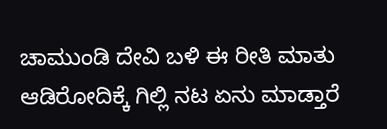ಚಾಮುಂಡಿ ದೇವಿ ಬಳಿ ಈ ರೀತಿ ಮಾತು ಆಡಿರೋದಿಕ್ಕೆ ಗಿಲ್ಲಿ ನಟ ಏನು ಮಾಡ್ತಾರೆ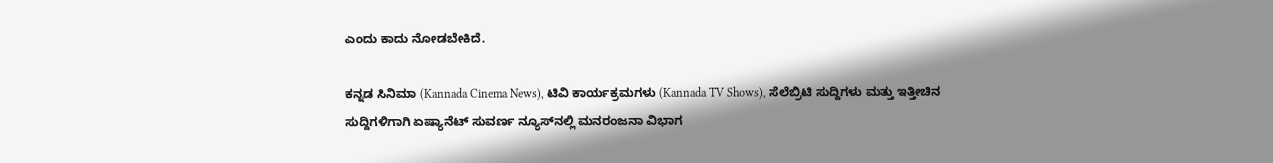ಎಂದು ಕಾದು ನೋಡಬೇಕಿದೆ.

ಕನ್ನಡ ಸಿನಿಮಾ (Kannada Cinema News), ಟಿವಿ ಕಾರ್ಯಕ್ರಮಗಳು (Kannada TV Shows), ಸೆಲೆಬ್ರಿಟಿ ಸುದ್ದಿಗಳು ಮತ್ತು ಇತ್ತೀಚಿನ ಸುದ್ದಿಗಳಿಗಾಗಿ ಏಷ್ಯಾನೆಟ್ ಸುವರ್ಣ ನ್ಯೂಸ್‌ನಲ್ಲಿ ಮನರಂಜನಾ ವಿಭಾಗ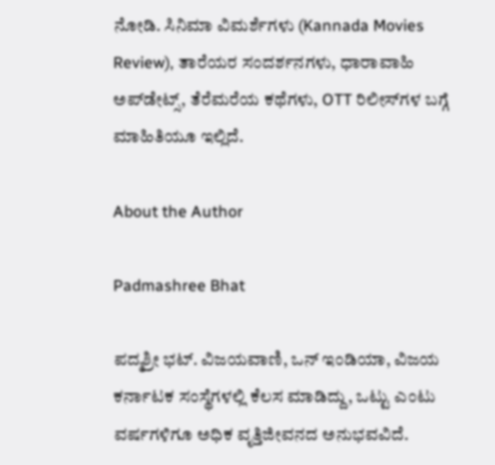ನೋಡಿ. ಸಿನಿಮಾ ವಿಮರ್ಶೆಗಳು (Kannada Movies Review), ತಾರೆಯರ ಸಂದರ್ಶನಗಳು, ಧಾರಾವಾಹಿ ಅಪ್‌ಡೇಟ್ಸ್‌, ತೆರೆಮರೆಯ ಕಥೆಗಳು, OTT ರಿಲೀಸ್‌ಗಳ ಬಗ್ಗೆ ಮಾಹಿತಿಯೂ ಇಲ್ಲಿದೆ.

About the Author

Padmashree Bhat

ಪದ್ಮಶ್ರೀ ಭಟ್. ವಿಜಯವಾಣಿ, ಒನ್ ಇಂಡಿಯಾ, ವಿಜಯ ಕರ್ನಾಟಕ ಸಂಸ್ಥೆಗಳಲ್ಲಿ ಕೆಲಸ ಮಾಡಿದ್ದು, ಒಟ್ಟು ಎಂಟು ವರ್ಷಗಳಿಗೂ ಅಧಿಕ ವೃತ್ತಿಜೀವನದ ಅನುಭವವಿದೆ.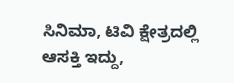ಸಿನಿಮಾ, ಟಿವಿ ಕ್ಷೇತ್ರದಲ್ಲಿ ಆಸಕ್ತಿ ಇದ್ದು,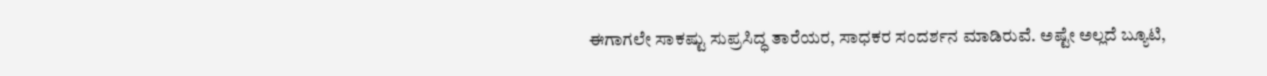ಈಗಾಗಲೇ ಸಾಕಷ್ಟು ಸುಪ್ರಸಿದ್ಧ ತಾರೆಯರ, ಸಾಧಕರ ಸಂದರ್ಶನ ಮಾಡಿರುವೆ. ಅಷ್ಟೇ ಅಲ್ಲದೆ ಬ್ಯೂಟಿ,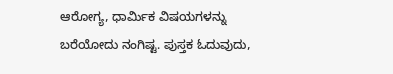ಆರೋಗ್ಯ, ಧಾರ್ಮಿಕ ವಿಷಯಗಳನ್ನು ಬರೆಯೋದು ನಂಗಿಷ್ಟ. ಪುಸ್ತಕ ಓದುವುದು,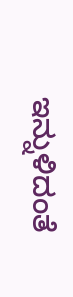ಇನ್ನುಳಿದಂತೆ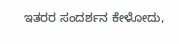ಇತರರ ಸಂದರ್ಶನ ಕೇಳೋದು,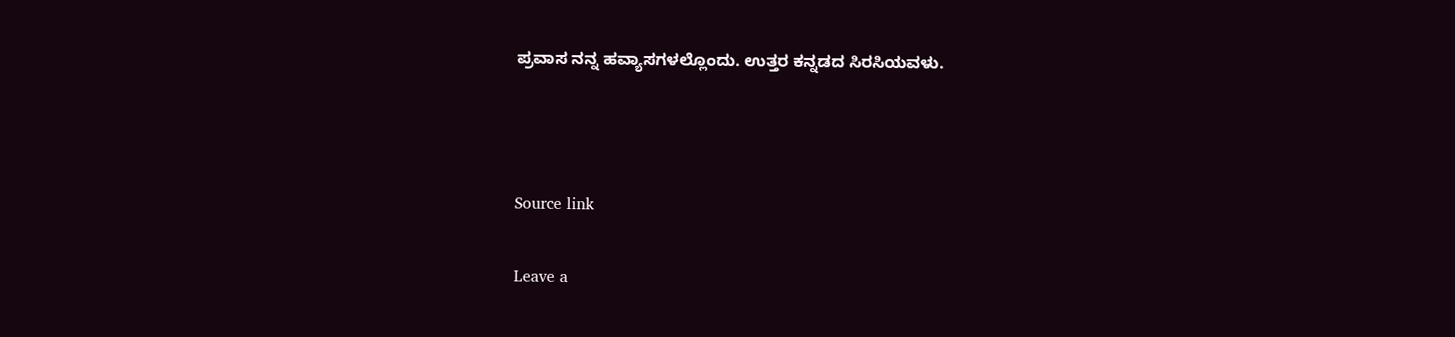ಪ್ರವಾಸ ನನ್ನ ಹವ್ಯಾಸಗಳಲ್ಲೊಂದು. ಉತ್ತರ ಕನ್ನಡದ ಸಿರಸಿಯವಳು.



Source link

Leave a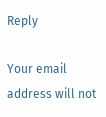Reply

Your email address will not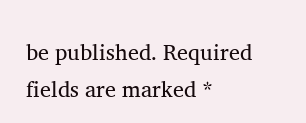be published. Required fields are marked *